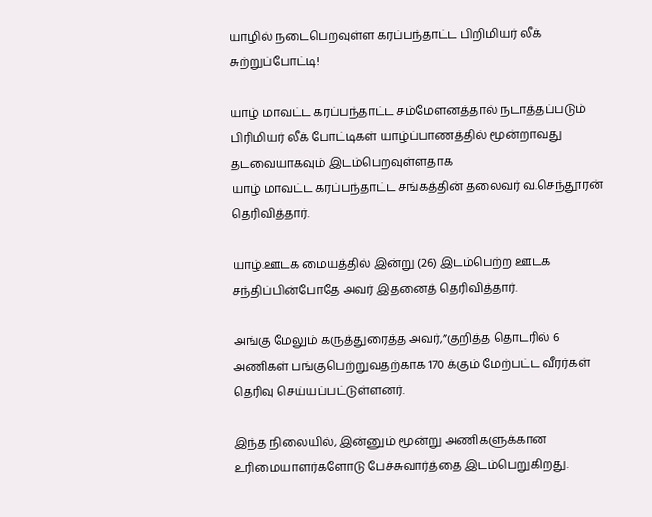யாழில் நடைபெறவுள்ள கரப்பந்தாட்ட பிறிமியர் லீக் சுற்றுப்போட்டி!

யாழ் மாவட்ட கரப்பந்தாட்ட சம்மேளனத்தால் நடாத்தப்படும் பிரிமியர் லீக் போட்டிகள் யாழ்ப்பாணத்தில் மூன்றாவது தடவையாகவும் இடம்பெறவுள்ளதாக
யாழ் மாவட்ட கரப்பந்தாட்ட சங்கத்தின் தலைவர் வ.செந்தூரன் தெரிவித்தார்.

யாழ்.ஊடக மையத்தில் இன்று (26) இடம்பெற்ற ஊடக சந்திப்பின்போதே அவர் இதனைத் தெரிவித்தார்.

அங்கு மேலும் கருத்துரைத்த அவர்,”குறித்த தொடரில் 6 அணிகள் பங்குபெற்றுவதற்காக 170 க்கும் மேற்பட்ட வீரர்கள் தெரிவு செய்யப்பட்டுள்ளனர்.

இந்த நிலையில், இன்னும் மூன்று அணிகளுக்கான உரிமையாளர்களோடு பேச்சுவார்த்தை இடம்பெறுகிறது.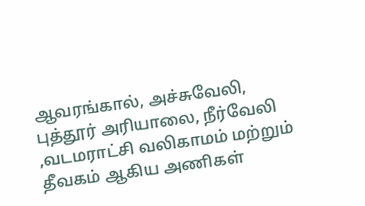ஆவரங்கால், அச்சுவேலி, புத்தூர் அரியாலை, நீர்வேலி ,வடமராட்சி வலிகாமம் மற்றும் தீவகம் ஆகிய அணிகள்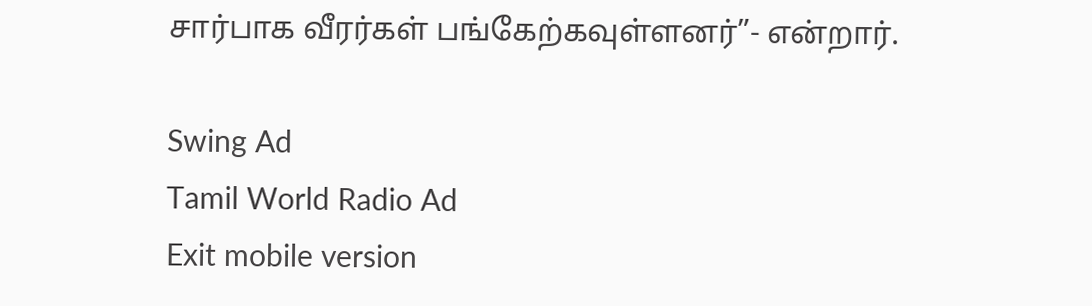சார்பாக வீரர்கள் பங்கேற்கவுள்ளனர்”- என்றார்.

Swing Ad
Tamil World Radio Ad
Exit mobile version